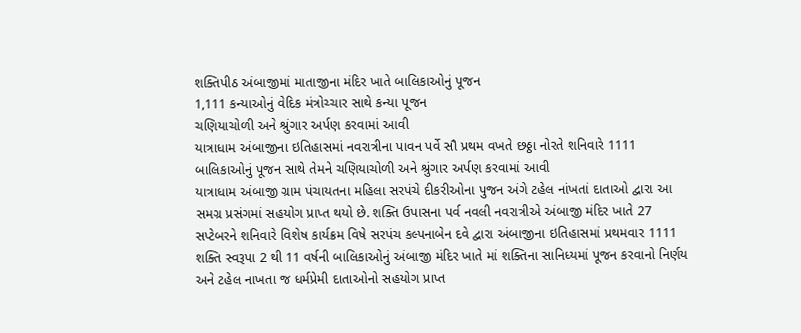શક્તિપીઠ અંબાજીમાં માતાજીના મંદિર ખાતે બાલિકાઓનું પૂજન
1,111 કન્યાઓનું વેદિક મંત્રોચ્ચાર સાથે કન્યા પૂજન
ચણિયાચોળી અને શ્રુંગાર અર્પણ કરવામાં આવી
યાત્રાધામ અંબાજીના ઇતિહાસમાં નવરાત્રીના પાવન પર્વે સૌ પ્રથમ વખતે છઠ્ઠા નોરતે શનિવારે 1111 બાલિકાઓનું પૂજન સાથે તેમને ચણિયાચોળી અને શ્રુંગાર અર્પણ કરવામાં આવી
યાત્રાધામ અંબાજી ગ્રામ પંચાયતના મહિલા સરપંચે દીકરીઓના પુજન અંગે ટહેલ નાંખતાં દાતાઓ દ્વારા આ સમગ્ર પ્રસંગમાં સહયોગ પ્રાપ્ત થયો છે. શક્તિ ઉપાસના પર્વ નવલી નવરાત્રીએ અંબાજી મંદિર ખાતે 27 સપ્ટેબરને શનિવારે વિશેષ કાર્યક્રમ વિષે સરપંચ કલ્પનાબેન દવે દ્વારા અંબાજીના ઇતિહાસમાં પ્રથમવાર 1111 શક્તિ સ્વરૂપા 2 થી 11 વર્ષની બાલિકાઓનું અંબાજી મંદિર ખાતે માં શક્તિના સાનિધ્યમાં પૂજન કરવાનો નિર્ણય અને ટહેલ નાખતા જ ધર્મપ્રેમી દાતાઓનો સહયોગ પ્રાપ્ત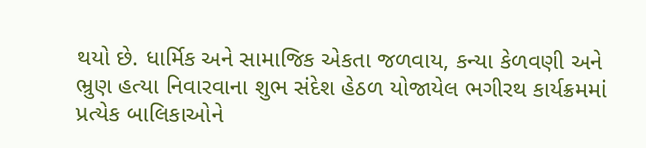થયો છે. ધાર્મિક અને સામાજિક એકતા જળવાય, કન્યા કેળવણી અને ભ્રુણ હત્યા નિવારવાના શુભ સંદેશ હેઠળ યોજાયેલ ભગીરથ કાર્યક્રમમાં પ્રત્યેક બાલિકાઓને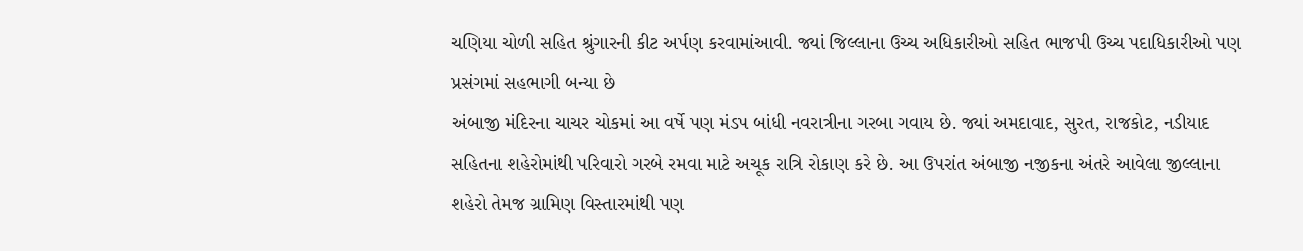ચણિયા ચોળી સહિત શ્રુંગારની કીટ અર્પણ કરવામાંઆવી. જ્યાં જિલ્લાના ઉચ્ચ અધિકારીઓ સહિત ભાજપી ઉચ્ચ પદાધિકારીઓ પણ પ્રસંગમાં સહભાગી બન્યા છે
અંબાજી મંદિરના ચાચર ચોકમાં આ વર્ષે પણ મંડપ બાંધી નવરાત્રીના ગરબા ગવાય છે. જ્યાં અમદાવાદ, સુરત, રાજકોટ, નડીયાદ સહિતના શહેરોમાંથી પરિવારો ગરબે રમવા માટે અચૂક રાત્રિ રોકાણ કરે છે. આ ઉપરાંત અંબાજી નજીકના અંતરે આવેલા જીલ્લાના શહેરો તેમજ ગ્રામિણ વિસ્તારમાંથી પણ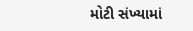મોટી સંખ્યામાં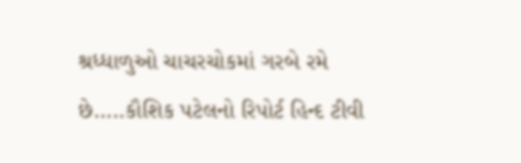શ્રધ્ધાળુઓ ચાચરચોકમાં ગરબે રમે છે…..કૌશિક પટેલનો રિપોર્ટ હિન્દ ટીવી